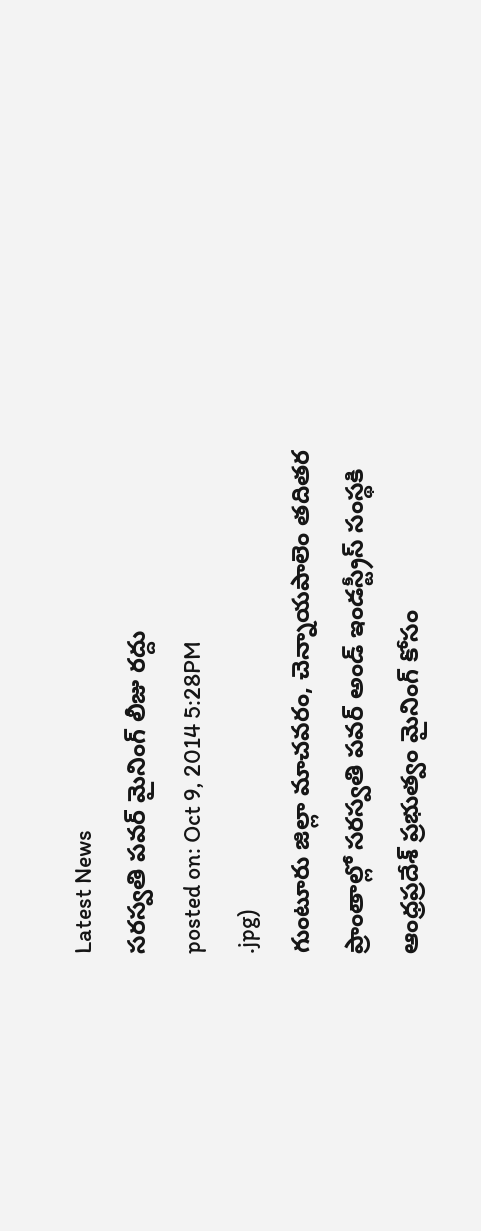Latest News
సరస్వతి పవర్ మైనింగ్ లీజు రద్దు
posted on: Oct 9, 2014 5:28PM
.jpg)
గుంటూరు జిల్లా మాచవరం, చెన్నాయపాలెం తదితర ప్రాంతాల్లో సరస్వతి పవర్ అండ్ ఇండస్ట్రీస్ సంస్థకి ఆంధ్రప్రదేశ్ ప్రభుత్వం మైనింగ్ కోసం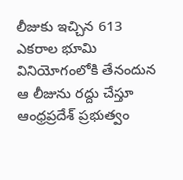లీజుకు ఇచ్చిన 613 ఎకరాల భూమి వినియోగంలోకి తేనందున ఆ లీజును రద్దు చేస్తూ ఆంధ్రప్రదేశ్ ప్రభుత్వం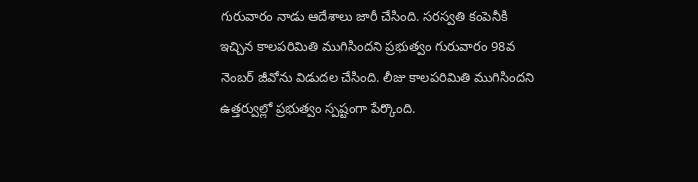గురువారం నాడు ఆదేశాలు జారీ చేసింది. సరస్వతి కంపెనీకి ఇచ్చిన కాలపరిమితి ముగిసిందని ప్రభుత్వం గురువారం 98వ నెంబర్ జీవోను విడుదల చేసింది. లీజు కాలపరిమితి ముగిసిందని ఉత్తర్వుల్లో ప్రభుత్వం స్పష్టంగా పేర్కొంది.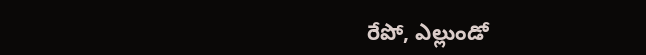రేపో, ఎల్లుండో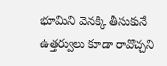భూమిని వెనక్కి తీసుకునే ఉత్తర్వులు కూడా రావొచ్చని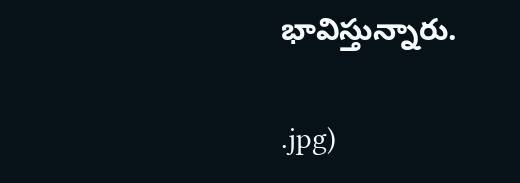భావిస్తున్నారు.


.jpg)